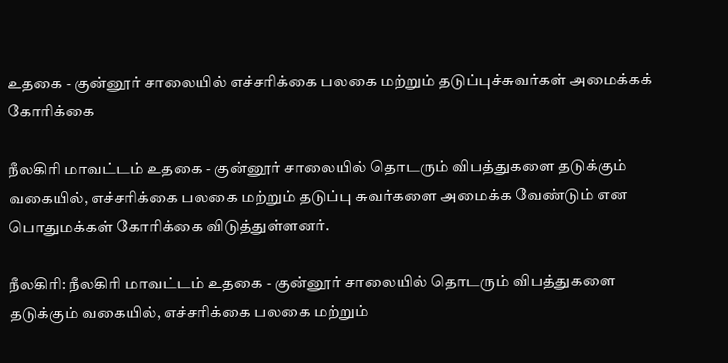உதகை - குன்னூர் சாலையில் எச்சரிக்கை பலகை மற்றும் தடுப்புச்சுவர்கள் அமைக்கக் கோரிக்கை

நீலகிரி மாவட்டம் உதகை - குன்னூர் சாலையில் தொடரும் விபத்துகளை தடுக்கும் வகையில், எச்சரிக்கை பலகை மற்றும் தடுப்பு சுவர்களை அமைக்க வேண்டும் என பொதுமக்கள் கோரிக்கை விடுத்துள்ளனர்.

நீலகிரி: நீலகிரி மாவட்டம் உதகை - குன்னூர் சாலையில் தொடரும் விபத்துகளை தடுக்கும் வகையில், எச்சரிக்கை பலகை மற்றும்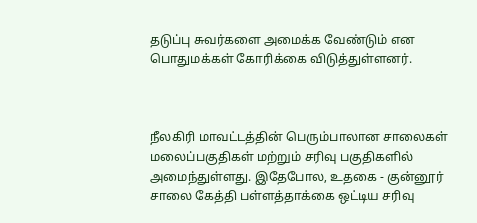தடுப்பு சுவர்களை அமைக்க வேண்டும் என பொதுமக்கள் கோரிக்கை விடுத்துள்ளனர்.



நீலகிரி மாவட்டத்தின் பெரும்பாலான சாலைகள் மலைப்பகுதிகள் மற்றும் சரிவு பகுதிகளில் அமைந்துள்ளது. இதேபோல, உதகை - குன்னூர் சாலை கேத்தி பள்ளத்தாக்கை ஒட்டிய சரிவு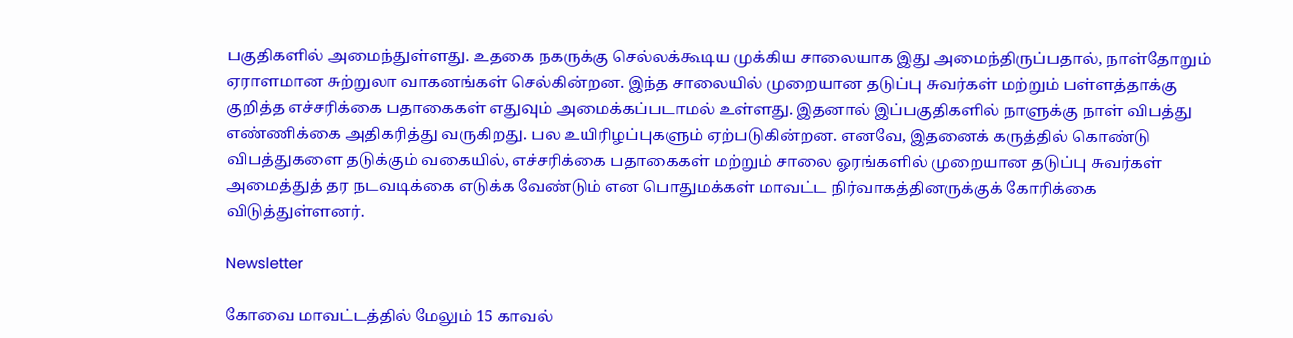பகுதிகளில் அமைந்துள்ளது. உதகை நகருக்கு செல்லக்கூடிய முக்கிய சாலையாக இது அமைந்திருப்பதால், நாள்தோறும் ஏராளமான சுற்றுலா வாகனங்கள் செல்கின்றன. இந்த சாலையில் முறையான தடுப்பு சுவர்கள் மற்றும் பள்ளத்தாக்கு குறித்த எச்சரிக்கை பதாகைகள் எதுவும் அமைக்கப்படாமல் உள்ளது. இதனால் இப்பகுதிகளில் நாளுக்கு நாள் விபத்து எண்ணிக்கை அதிகரித்து வருகிறது. பல உயிரிழப்புகளும் ஏற்படுகின்றன. எனவே, இதனைக் கருத்தில் கொண்டு விபத்துகளை தடுக்கும் வகையில், எச்சரிக்கை பதாகைகள் மற்றும் சாலை ஓரங்களில் முறையான தடுப்பு சுவர்கள் அமைத்துத் தர நடவடிக்கை எடுக்க வேண்டும் என பொதுமக்கள் மாவட்ட நிர்வாகத்தினருக்குக் கோரிக்கை விடுத்துள்ளனர்.

Newsletter

கோவை மாவட்டத்தில் மேலும் 15 காவல்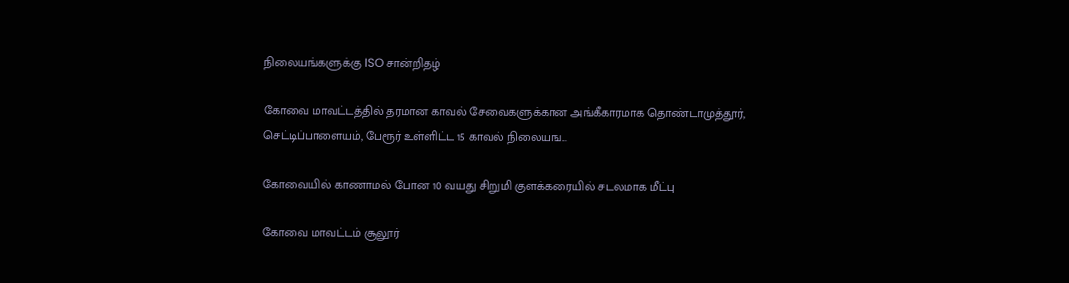நிலையங்களுக்கு ISO சான்றிதழ்

கோவை மாவட்டத்தில் தரமான காவல் சேவைகளுக்கான அங்கீகாரமாக தொண்டாமுத்தூர், செட்டிப்பாளையம், பேரூர் உள்ளிட்ட 15 காவல் நிலையங...

கோவையில் காணாமல் போன 10 வயது சிறுமி குளக்கரையில் சடலமாக மீட்பு

கோவை மாவட்டம் சூலூர்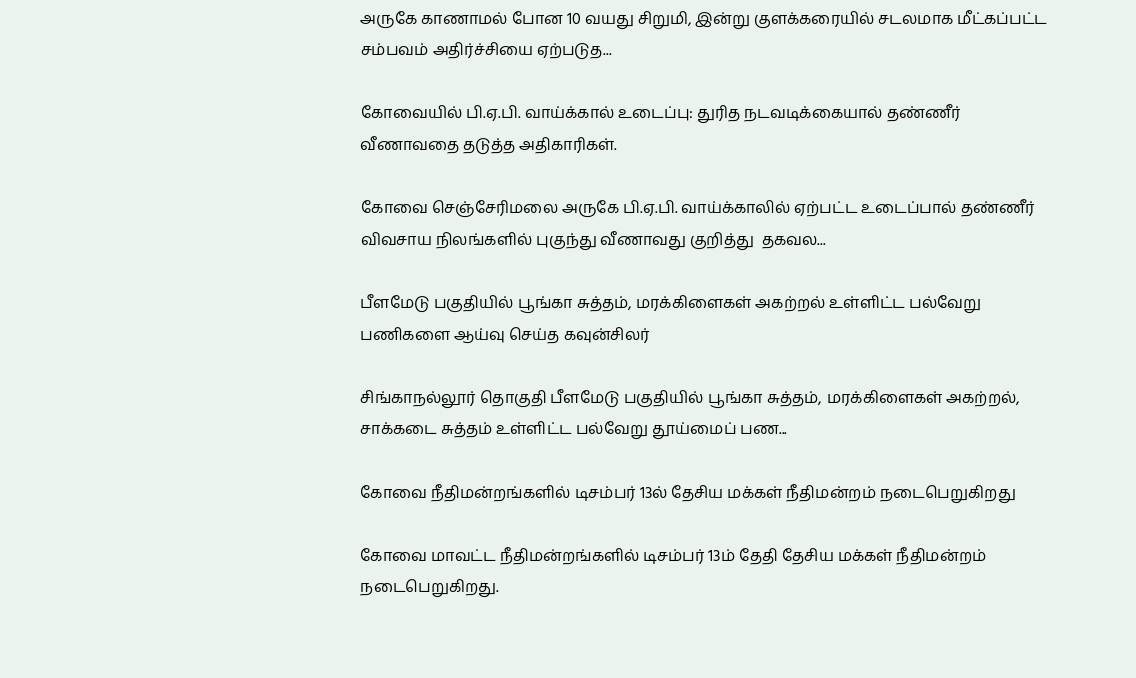அருகே காணாமல் போன 10 வயது சிறுமி, இன்று குளக்கரையில் சடலமாக மீட்கப்பட்ட சம்பவம் அதிர்ச்சியை ஏற்படுத...

கோவையில் பி.ஏ.பி. வாய்க்கால் உடைப்பு: துரித நடவடிக்கையால் தண்ணீர் வீணாவதை தடுத்த அதிகாரிகள்.

கோவை செஞ்சேரிமலை அருகே பி.ஏ.பி. வாய்க்காலில் ஏற்பட்ட உடைப்பால் தண்ணீர் விவசாய நிலங்களில் புகுந்து வீணாவது குறித்து  தகவல...

பீளமேடு பகுதியில் பூங்கா சுத்தம், மரக்கிளைகள் அகற்றல் உள்ளிட்ட பல்வேறு பணிகளை ஆய்வு செய்த கவுன்சிலர்

சிங்காநல்லூர் தொகுதி பீளமேடு பகுதியில் பூங்கா சுத்தம், மரக்கிளைகள் அகற்றல், சாக்கடை சுத்தம் உள்ளிட்ட பல்வேறு தூய்மைப் பண...

கோவை நீதிமன்றங்களில் டிசம்பர் 13ல் தேசிய மக்கள் நீதிமன்றம் நடைபெறுகிறது

கோவை மாவட்ட நீதிமன்றங்களில் டிசம்பர் 13ம் தேதி தேசிய மக்கள் நீதிமன்றம் நடைபெறுகிறது.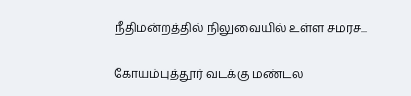நீதிமன்றத்தில் நிலுவையில் உள்ள சமரச...

கோயம்புத்தூர் வடக்கு மண்டல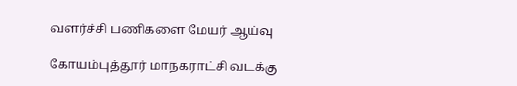வளர்ச்சி பணிகளை மேயர் ஆய்வு

கோயம்புத்தூர் மாநகராட்சி வடக்கு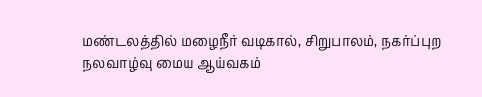மண்டலத்தில் மழைநீர் வடிகால், சிறுபாலம், நகர்ப்புற நலவாழ்வு மைய ஆய்வகம்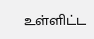உள்ளிட்ட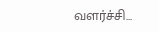வளர்ச்சி...